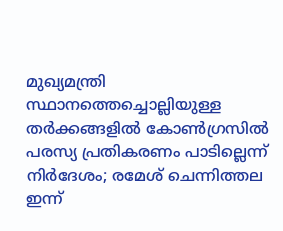മുഖ്യമന്ത്രി സ്ഥാനത്തെച്ചൊല്ലിയുള്ള തർക്കങ്ങളിൽ കോൺഗ്രസിൽ പരസ്യ പ്രതികരണം പാടില്ലെന്ന് നിർദേശം; രമേശ് ചെന്നിത്തല ഇന്ന്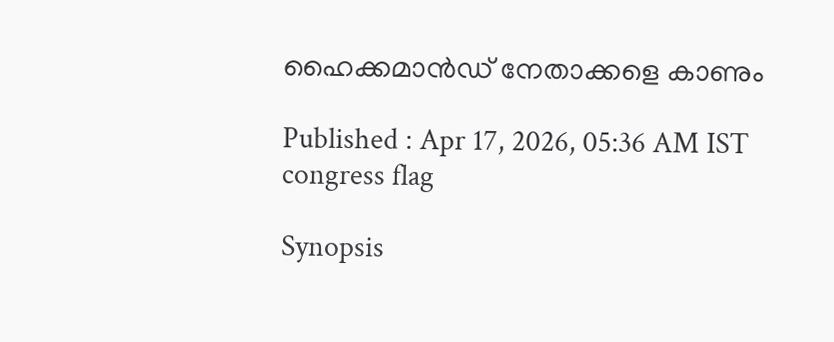ഹൈക്കമാൻഡ് നേതാക്കളെ കാണും

Published : Apr 17, 2026, 05:36 AM IST
congress flag

Synopsis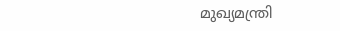മുഖ്യമന്ത്രി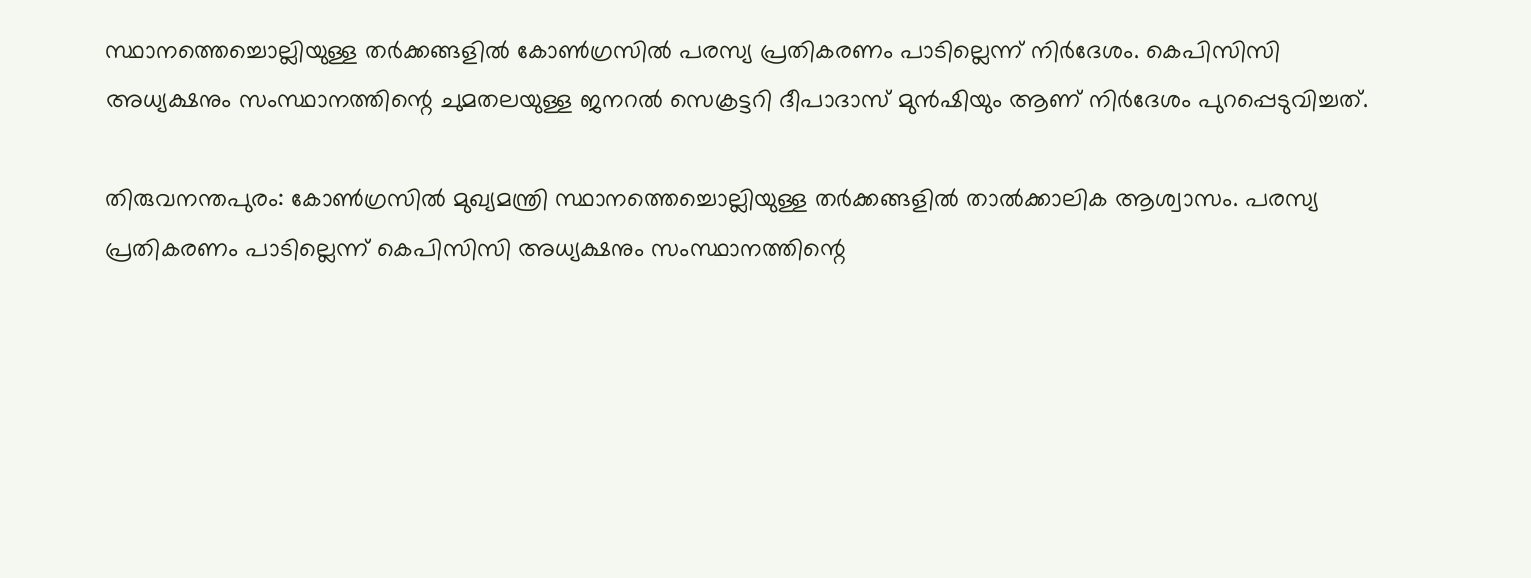സ്ഥാനത്തെച്ചൊല്ലിയുള്ള തർക്കങ്ങളിൽ കോൺഗ്രസിൽ പരസ്യ പ്രതികരണം പാടില്ലെന്ന് നിർദേശം. കെപിസിസി അധ്യക്ഷനും സംസ്ഥാനത്തിന്റെ ചുമതലയുള്ള ജനറൽ സെക്രട്ടറി ദീപാദാസ് മുൻഷിയും ആണ് നിർദേശം പുറപ്പെടുവിച്ചത്.

തിരുവനന്തപുരം: കോൺഗ്രസിൽ മുഖ്യമന്ത്രി സ്ഥാനത്തെച്ചൊല്ലിയുള്ള തർക്കങ്ങളിൽ താൽക്കാലിക ആശ്വാസം. പരസ്യ പ്രതികരണം പാടില്ലെന്ന് കെപിസിസി അധ്യക്ഷനും സംസ്ഥാനത്തിന്റെ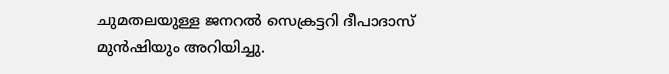ചുമതലയുള്ള ജനറൽ സെക്രട്ടറി ദീപാദാസ് മുൻഷിയും അറിയിച്ചു.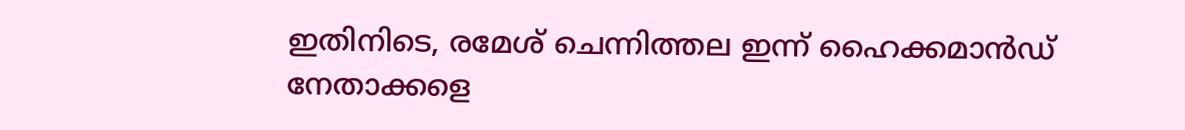ഇതിനിടെ, രമേശ് ചെന്നിത്തല ഇന്ന് ഹൈക്കമാൻഡ് നേതാക്കളെ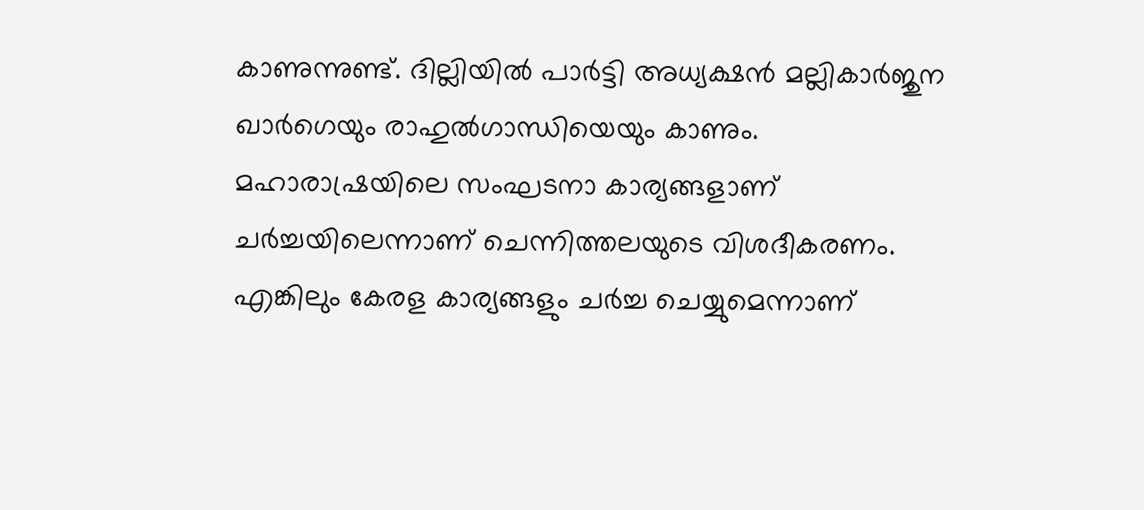കാണുന്നുണ്ട്. ദില്ലിയിൽ പാർട്ടി അധ്യക്ഷൻ മല്ലികാർജുന ഖാർഗെയും രാഹുൽഗാന്ധിയെയും കാണും. മഹാരാഷ്രയിലെ സംഘടനാ കാര്യങ്ങളാണ് ചർച്ചയിലെന്നാണ് ചെന്നിത്തലയുടെ വിശദീകരണം. എങ്കിലും കേരള കാര്യങ്ങളും ചർച്ച ചെയ്യുമെന്നാണ്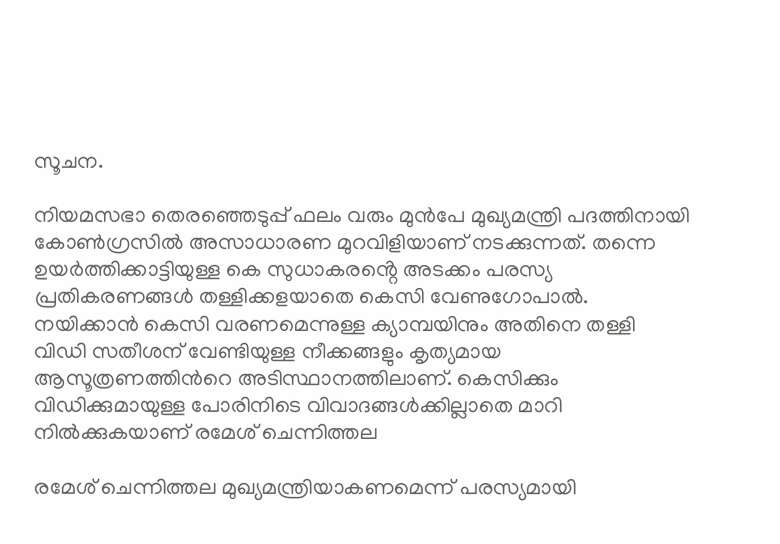സൂചന.

നിയമസഭാ തെരഞ്ഞെടുപ്പ് ഫലം വരും മുൻപേ മുഖ്യമന്ത്രി പദത്തിനായി കോൺഗ്രസിൽ അസാധാരണ മുറവിളിയാണ് നടക്കുന്നത്. തന്നെ ഉയർത്തിക്കാട്ടിയുള്ള കെ സുധാകരൻ്റെ അടക്കം പരസ്യ പ്രതികരണങ്ങൾ തള്ളിക്കളയാതെ കെസി വേണുഗോപാൽ. നയിക്കാൻ കെസി വരണമെന്നുള്ള ക്യാമ്പയിനും അതിനെ തള്ളി വിഡി സതീശന് വേണ്ടിയുള്ള നീക്കങ്ങളും കൃത്യമായ ആസൂത്രണത്തിൻറെ അടിസ്ഥാനത്തിലാണ്. കെസിക്കും വിഡിക്കുമായുള്ള പോരിനിടെ വിവാദങ്ങൾക്കില്ലാതെ മാറി നിൽക്കുകയാണ് രമേശ് ചെന്നിത്തല

രമേശ് ചെന്നിത്തല മുഖ്യമന്ത്രിയാകണമെന്ന് പരസ്യമായി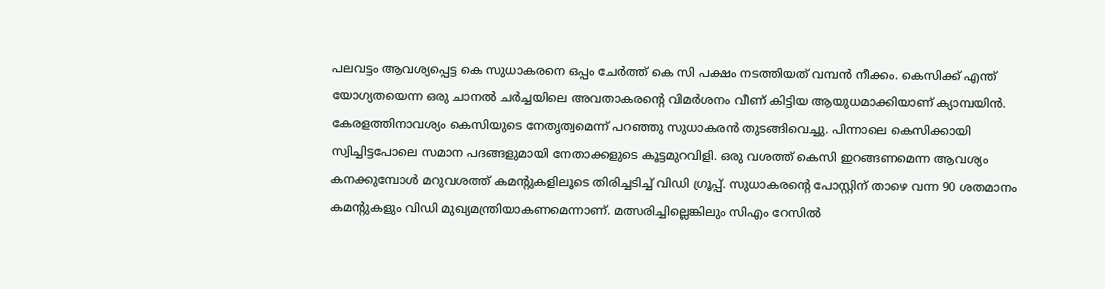പലവട്ടം ആവശ്യപ്പെട്ട കെ സുധാകരനെ ഒപ്പം ചേർത്ത് കെ സി പക്ഷം നടത്തിയത് വമ്പൻ നീക്കം. കെസിക്ക് എന്ത് യോഗ്യതയെന്ന ഒരു ചാനൽ ചർച്ചയിലെ അവതാകരൻ്റെ വിമർശനം വീണ് കിട്ടിയ ആയുധമാക്കിയാണ് ക്യാമ്പയിൻ. കേരളത്തിനാവശ്യം കെസിയുടെ നേതൃത്വമെന്ന് പറഞ്ഞു സുധാകരൻ തുടങ്ങിവെച്ചു. പിന്നാലെ കെസിക്കായി സ്വിച്ചിട്ടപോലെ സമാന പദങ്ങളുമായി നേതാക്കളുടെ കൂട്ടമുറവിളി. ഒരു വശത്ത് കെസി ഇറങ്ങണമെന്ന ആവശ്യം കനക്കുമ്പോൾ മറുവശത്ത് കമൻ്റുകളിലൂടെ തിരിച്ചടിച്ച് വിഡി ഗ്രൂപ്പ്. സുധാകരൻ്റെ പോസ്റ്റിന് താഴെ വന്ന 90 ശതമാനം കമൻ്റുകളും വിഡി മുഖ്യമന്ത്രിയാകണമെന്നാണ്. മത്സരിച്ചില്ലെങ്കിലും സിഎം റേസിൽ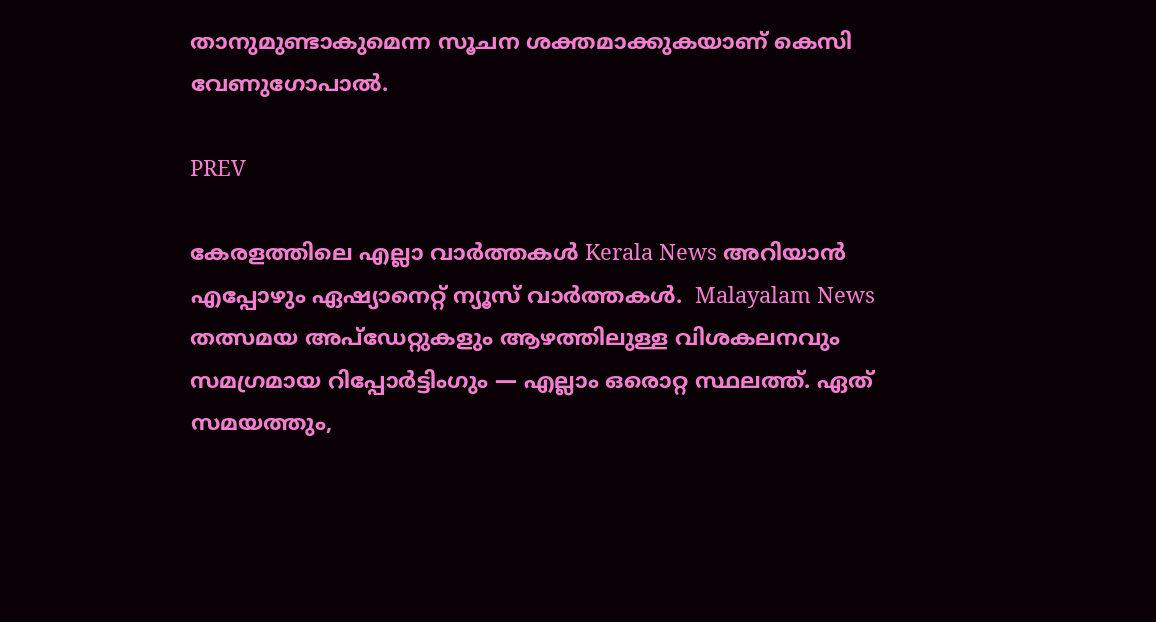താനുമുണ്ടാകുമെന്ന സൂചന ശക്തമാക്കുകയാണ് കെസി വേണുഗോപാൽ.

PREV

കേരളത്തിലെ എല്ലാ വാർത്തകൾ Kerala News അറിയാൻ  എപ്പോഴും ഏഷ്യാനെറ്റ് ന്യൂസ് വാർത്തകൾ.  Malayalam News   തത്സമയ അപ്‌ഡേറ്റുകളും ആഴത്തിലുള്ള വിശകലനവും സമഗ്രമായ റിപ്പോർട്ടിംഗും — എല്ലാം ഒരൊറ്റ സ്ഥലത്ത്. ഏത് സമയത്തും,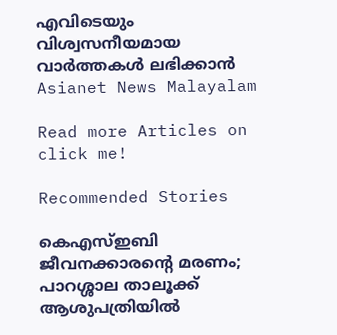എവിടെയും വിശ്വസനീയമായ വാർത്തകൾ ലഭിക്കാൻ Asianet News Malayalam

Read more Articles on
click me!

Recommended Stories

കെഎസ്ഇബി ജീവനക്കാരന്‍റെ മരണം; പാറശ്ശാല താലൂക്ക് ആശുപത്രിയിൽ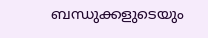ബന്ധുക്കളുടെയും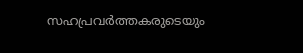സഹപ്രവര്‍ത്തകരുടെയും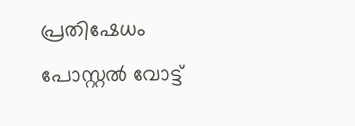പ്രതിഷേധം
പോസ്റ്റൽ വോട്ട്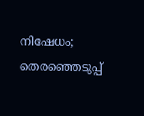നിഷേധം; തെരഞ്ഞെടുപ്പ്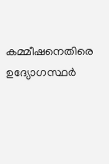കമ്മീഷനെതിരെ ഉദ്യോഗസ്ഥർ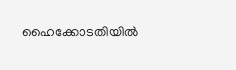ഹൈക്കോടതിയിൽ